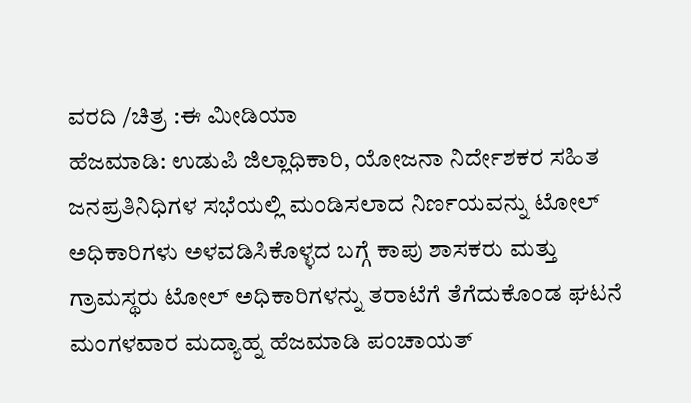ವರದಿ /ಚಿತ್ರ :ಈ ಮೀಡಿಯಾ
ಹೆಜಮಾಡಿ: ಉಡುಪಿ ಜಿಲ್ಲಾಧಿಕಾರಿ, ಯೋಜನಾ ನಿರ್ದೇಶಕರ ಸಹಿತ ಜನಪ್ರತಿನಿಧಿಗಳ ಸಭೆಯಲ್ಲಿ ಮಂಡಿಸಲಾದ ನಿರ್ಣಯವನ್ನು ಟೋಲ್ ಅಧಿಕಾರಿಗಳು ಅಳವಡಿಸಿಕೊಳ್ಳದ ಬಗ್ಗೆ ಕಾಪು ಶಾಸಕರು ಮತ್ತು ಗ್ರಾಮಸ್ಥರು ಟೋಲ್ ಅಧಿಕಾರಿಗಳನ್ನು ತರಾಟೆಗೆ ತೆಗೆದುಕೊಂಡ ಘಟನೆ ಮಂಗಳವಾರ ಮದ್ಯಾಹ್ನ ಹೆಜಮಾಡಿ ಪಂಚಾಯತ್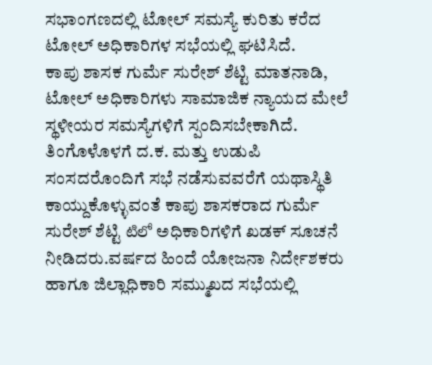ಸಭಾಂಗಣದಲ್ಲಿ ಟೋಲ್ ಸಮಸ್ಯೆ ಕುರಿತು ಕರೆದ ಟೋಲ್ ಅಧಿಕಾರಿಗಳ ಸಭೆಯಲ್ಲಿ ಘಟಿಸಿದೆ.
ಕಾಪು ಶಾಸಕ ಗುರ್ಮೆ ಸುರೇಶ್ ಶೆಟ್ಟಿ ಮಾತನಾಡಿ, ಟೋಲ್ ಅಧಿಕಾರಿಗಳು ಸಾಮಾಜಿಕ ನ್ಯಾಯದ ಮೇಲೆ ಸ್ಥಳೀಯರ ಸಮಸ್ಯೆಗಳಿಗೆ ಸ್ಪಂದಿಸಬೇಕಾಗಿದೆ. ತಿಂಗೊಳೊಳಗೆ ದ.ಕ. ಮತ್ತು ಉಡುಪಿ ಸಂಸದರೊಂದಿಗೆ ಸಭೆ ನಡೆಸುವವರೆಗೆ ಯಥಾಸ್ಥಿತಿ ಕಾಯ್ದುಕೊಳ್ಳುವಂತೆ ಕಾಪು ಶಾಸಕರಾದ ಗುರ್ಮೆ ಸುರೇಶ್ ಶೆಟ್ಟಿ టిలో ಅಧಿಕಾರಿಗಳಿಗೆ ಖಡಕ್ ಸೂಚನೆ ನೀಡಿದರು.ವರ್ಷದ ಹಿಂದೆ ಯೋಜನಾ ನಿರ್ದೇಶಕರು ಹಾಗೂ ಜಿಲ್ಲಾಧಿಕಾರಿ ಸಮ್ಮುಖದ ಸಭೆಯಲ್ಲಿ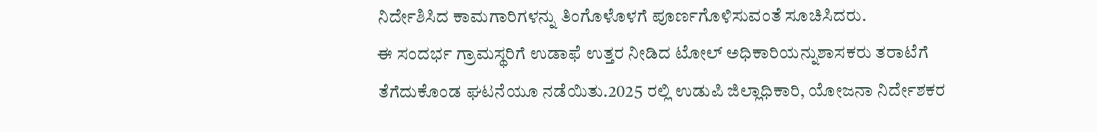ನಿರ್ದೇಶಿಸಿದ ಕಾಮಗಾರಿಗಳನ್ನು ತಿಂಗೊಳೊಳಗೆ ಪೂರ್ಣಗೊಳಿಸುವಂತೆ ಸೂಚಿಸಿದರು.
ಈ ಸಂದರ್ಭ ಗ್ರಾಮಸ್ಥರಿಗೆ ಉಡಾಫೆ ಉತ್ತರ ನೀಡಿದ ಟೋಲ್ ಅಧಿಕಾರಿಯನ್ನುಶಾಸಕರು ತರಾಟೆಗೆ ತೆಗೆದುಕೊಂಡ ಘಟನೆಯೂ ನಡೆಯಿತು.2025 ರಲ್ಲಿ ಉಡುಪಿ ಜಿಲ್ಲಾಧಿಕಾರಿ, ಯೋಜನಾ ನಿರ್ದೇಶಕರ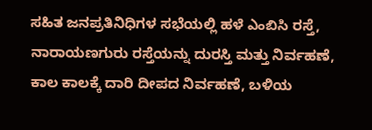ಸಹಿತ ಜನಪ್ರತಿನಿಧಿಗಳ ಸಭೆಯಲ್ಲಿ ಹಳೆ ఎంబిసి ರಸ್ತೆ, ನಾರಾಯಣಗುರು ರಸ್ತೆಯನ್ನು ದುರಸ್ತಿ ಮತ್ತು ನಿರ್ವಹಣೆ, ಕಾಲ ಕಾಲಕ್ಕೆ ದಾರಿ ದೀಪದ ನಿರ್ವಹಣೆ, ಬಳಿಯ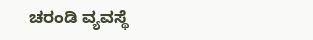ಚರಂಡಿ ವ್ಯವಸ್ಥೆ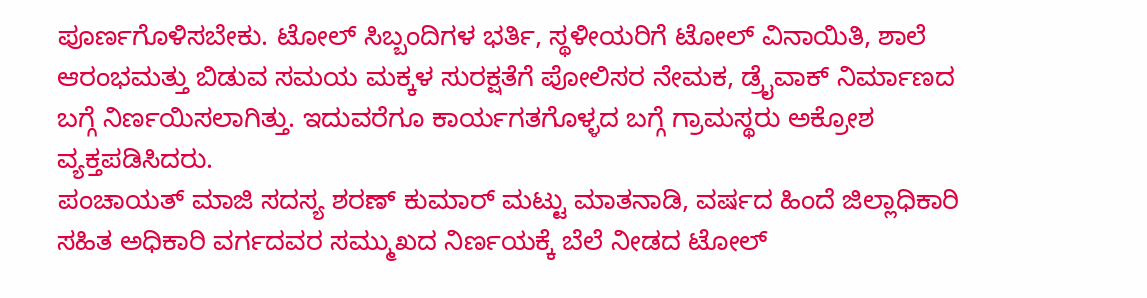ಪೂರ್ಣಗೊಳಿಸಬೇಕು. ಟೋಲ್ ಸಿಬ್ಬಂದಿಗಳ ಭರ್ತಿ, ಸ್ಥಳೀಯರಿಗೆ ಟೋಲ್ ವಿನಾಯಿತಿ, ಶಾಲೆ ಆರಂಭಮತ್ತು ಬಿಡುವ ಸಮಯ ಮಕ್ಕಳ ಸುರಕ್ಷತೆಗೆ ಪೋಲಿಸರ ನೇಮಕ, ಡ್ರೈವಾಕ್ ನಿರ್ಮಾಣದ ಬಗ್ಗೆ ನಿರ್ಣಯಿಸಲಾಗಿತ್ತು. ಇದುವರೆಗೂ ಕಾರ್ಯಗತಗೊಳ್ಳದ ಬಗ್ಗೆ ಗ್ರಾಮಸ್ಥರು ಅಕ್ರೋಶ ವ್ಯಕ್ತಪಡಿಸಿದರು.
ಪಂಚಾಯತ್ ಮಾಜಿ ಸದಸ್ಯ ಶರಣ್ ಕುಮಾರ್ ಮಟ್ಟು ಮಾತನಾಡಿ, ವರ್ಷದ ಹಿಂದೆ ಜಿಲ್ಲಾಧಿಕಾರಿ ಸಹಿತ ಅಧಿಕಾರಿ ವರ್ಗದವರ ಸಮ್ಮುಖದ ನಿರ್ಣಯಕ್ಕೆ ಬೆಲೆ ನೀಡದ ಟೋಲ್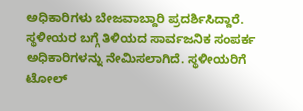ಅಧಿಕಾರಿಗಳು ಬೇಜವಾಬ್ದಾರಿ ಪ್ರದರ್ಶಿಸಿದ್ದಾರೆ. ಸ್ಥಳೀಯರ ಬಗ್ಗೆ ತಿಳಿಯದ ಸಾರ್ವಜನಿಕ ಸಂಪರ್ಕ ಅಧಿಕಾರಿಗಳನ್ನು ನೇಮಿಸಲಾಗಿದೆ. ಸ್ಥಳೀಯರಿಗೆ ಟೋಲ್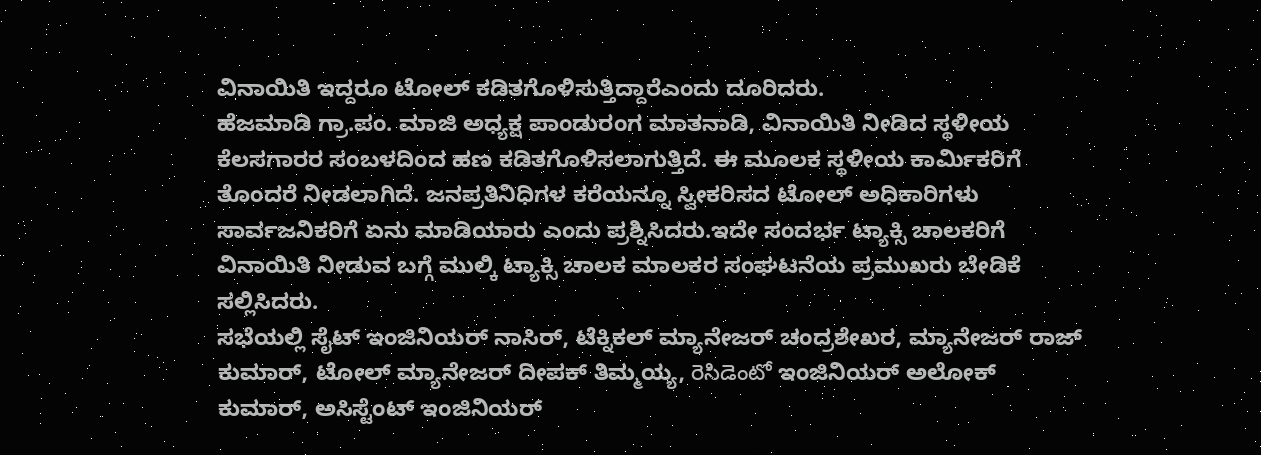ವಿನಾಯಿತಿ ಇದ್ದರೂ ಟೋಲ್ ಕಡಿತಗೊಳಿಸುತ್ತಿದ್ದಾರೆಎಂದು ದೂರಿದರು.
ಹೆಜಮಾಡಿ ಗ್ರಾ.ಪಂ. ಮಾಜಿ ಅಧ್ಯಕ್ಷ ಪಾಂಡುರಂಗ ಮಾತನಾಡಿ, ವಿನಾಯಿತಿ ನೀಡಿದ ಸ್ಥಳೀಯ ಕೆಲಸಗಾರರ ಸಂಬಳದಿಂದ ಹಣ ಕಡಿತಗೊಳಿಸಲಾಗುತ್ತಿದೆ. ಈ ಮೂಲಕ ಸ್ಥಳೀಯ ಕಾರ್ಮಿಕರಿಗೆ ತೊಂದರೆ ನೀಡಲಾಗಿದೆ. ಜನಪ್ರತಿನಿಧಿಗಳ ಕರೆಯನ್ನೂ ಸ್ವೀಕರಿಸದ ಟೋಲ್ ಅಧಿಕಾರಿಗಳು ಸಾರ್ವಜನಿಕರಿಗೆ ಏನು ಮಾಡಿಯಾರು ಎಂದು ಪ್ರಶ್ನಿಸಿದರು.ಇದೇ ಸಂದರ್ಭ ಟ್ಯಾಕ್ಸಿ ಚಾಲಕರಿಗೆ ವಿನಾಯಿತಿ ನೀಡುವ ಬಗ್ಗೆ ಮುಲ್ಕಿ ಟ್ಯಾಕ್ಸಿ ಚಾಲಕ ಮಾಲಕರ ಸಂಘಟನೆಯ ಪ್ರಮುಖರು ಬೇಡಿಕೆ ಸಲ್ಲಿಸಿದರು.
ಸಭೆಯಲ್ಲಿ ಸೈಟ್ ಇಂಜಿನಿಯರ್ ನಾಸಿರ್, ಟೆಕ್ನಿಕಲ್ ಮ್ಯಾನೇಜರ್ ಚಂದ್ರಶೇಖರ, ಮ್ಯಾನೇಜರ್ ರಾಜ್ ಕುಮಾರ್, ಟೋಲ್ ಮ್ಯಾನೇಜರ್ ದೀಪಕ್ ತಿಮ್ಮಯ್ಯ, రెసిడెంటో ಇಂಜಿನಿಯರ್ ಅಲೋಕ್ ಕುಮಾರ್, ಅಸಿಸ್ಟೆಂಟ್ ಇಂಜಿನಿಯರ್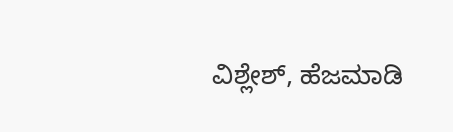ವಿಶ್ಲೇಶ್, ಹೆಜಮಾಡಿ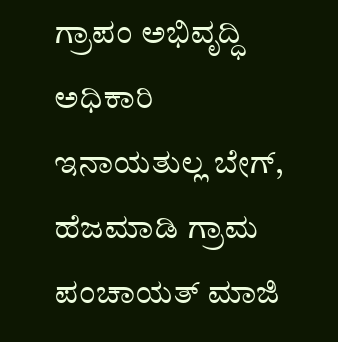ಗ್ರಾಪಂ ಅಭಿವೃದ್ಧಿ ಅಧಿಕಾರಿ ಇನಾಯತುಲ್ಲ ಬೇಗ್, ಹೆಜಮಾಡಿ ಗ್ರಾಮ ಪಂಚಾಯತ್ ಮಾಜಿ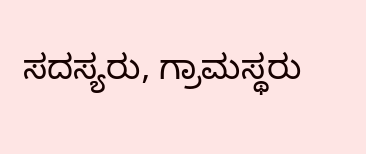ಸದಸ್ಯರು, ಗ್ರಾಮಸ್ಥರು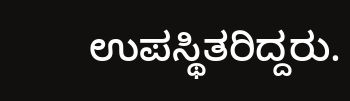ಉಪಸ್ಥಿತರಿದ್ದರು.